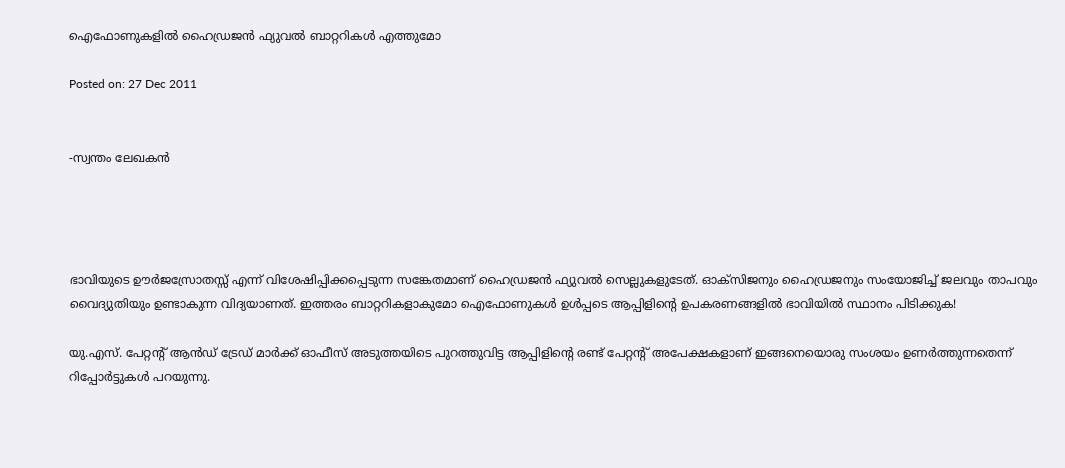ഐഫോണുകളില്‍ ഹൈഡ്രജന്‍ ഫ്യുവല്‍ ബാറ്ററികള്‍ എത്തുമോ

Posted on: 27 Dec 2011


-സ്വന്തം ലേഖകന്‍




ഭാവിയുടെ ഊര്‍ജസ്രോതസ്സ് എന്ന് വിശേഷിപ്പിക്കപ്പെടുന്ന സങ്കേതമാണ് ഹൈഡ്രജന്‍ ഫ്യുവല്‍ സെല്ലുകളുടേത്. ഓക്‌സിജനും ഹൈഡ്രജനും സംയോജിച്ച് ജലവും താപവും വൈദ്യുതിയും ഉണ്ടാകുന്ന വിദ്യയാണത്. ഇത്തരം ബാറ്ററികളാകുമോ ഐഫോണുകള്‍ ഉള്‍പ്പടെ ആപ്പിളിന്റെ ഉപകരണങ്ങളില്‍ ഭാവിയില്‍ സ്ഥാനം പിടിക്കുക!

യു.എസ്. പേറ്റന്റ് ആന്‍ഡ് ട്രേഡ് മാര്‍ക്ക് ഓഫീസ് അടുത്തയിടെ പുറത്തുവിട്ട ആപ്പിളിന്റെ രണ്ട് പേറ്റന്റ് അപേക്ഷകളാണ് ഇങ്ങനെയൊരു സംശയം ഉണര്‍ത്തുന്നതെന്ന് റിപ്പോര്‍ട്ടുകള്‍ പറയുന്നു.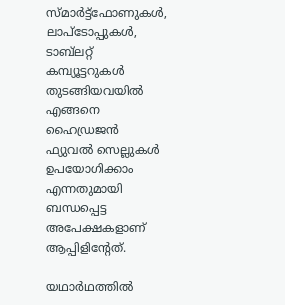സ്മാര്‍ട്ട്‌ഫോണുകള്‍, ലാപ്‌ടോപ്പുകള്‍, ടാബ്‌ലറ്റ് കമ്പ്യൂട്ടറുകള്‍ തുടങ്ങിയവയില്‍ എങ്ങനെ ഹൈഡ്രജന്‍ ഫ്യുവല്‍ സെല്ലുകള്‍ ഉപയോഗിക്കാം എന്നതുമായി ബന്ധപ്പെട്ട അപേക്ഷകളാണ് ആപ്പിളിന്റേത്.

യഥാര്‍ഥത്തില്‍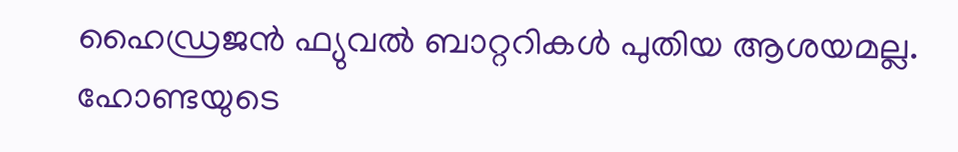ഹൈഡ്രജന്‍ ഫ്യുവല്‍ ബാറ്ററികള്‍ പുതിയ ആശയമല്ല. ഹോണ്ടയുടെ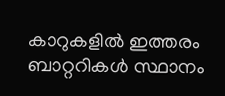കാറുകളില്‍ ഇത്തരം ബാറ്ററികള്‍ സ്ഥാനം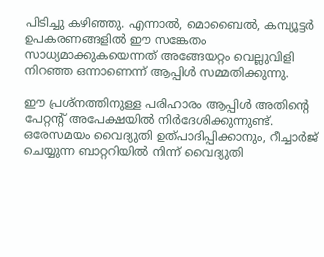പിടിച്ചു കഴിഞ്ഞു. എന്നാല്‍, മൊബൈല്‍, കമ്പ്യൂട്ടര്‍ ഉപകരണങ്ങളില്‍ ഈ സങ്കേതം സാധ്യമാക്കുകയെന്നത് അങ്ങേയറ്റം വെല്ലുവിളി നിറഞ്ഞ ഒന്നാണെന്ന് ആപ്പിള്‍ സമ്മതിക്കുന്നു.

ഈ പ്രശ്‌നത്തിനുള്ള പരിഹാരം ആപ്പിള്‍ അതിന്റെ പേറ്റന്റ് അപേക്ഷയില്‍ നിര്‍ദേശിക്കുന്നുണ്ട്. ഒരേസമയം വൈദ്യുതി ഉത്പാദിപ്പിക്കാനും, റീച്ചാര്‍ജ് ചെയ്യുന്ന ബാറ്ററിയില്‍ നിന്ന് വൈദ്യുതി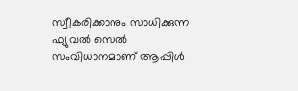സ്വീകരിക്കാനും സാധിക്കുന്ന ഫ്യുവല്‍ സെല്‍ സംവിധാനമാണ് ആപ്പിള്‍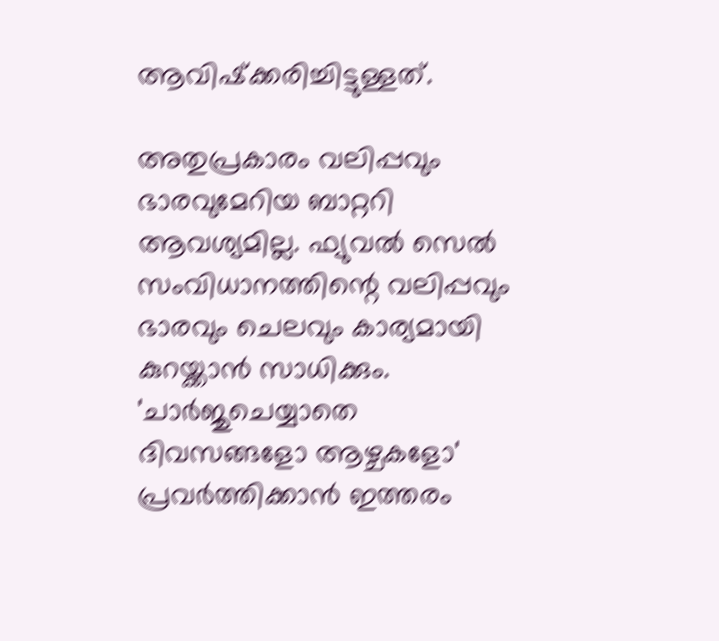ആവിഷ്‌ക്കരിച്ചിട്ടുള്ളത്.

അതുപ്രകാരം വലിപ്പവും ഭാരവുമേറിയ ബാറ്ററി ആവശ്യമില്ല. ഫ്യുവല്‍ സെല്‍ സംവിധാനത്തിന്റെ വലിപ്പവും ഭാരവും ചെലവും കാര്യമായി കുറയ്ക്കാന്‍ സാധിക്കും. 'ചാര്‍ജുചെയ്യാതെ ദിവസങ്ങളോ ആഴ്ചകളോ' പ്രവര്‍ത്തിക്കാന്‍ ഇത്തരം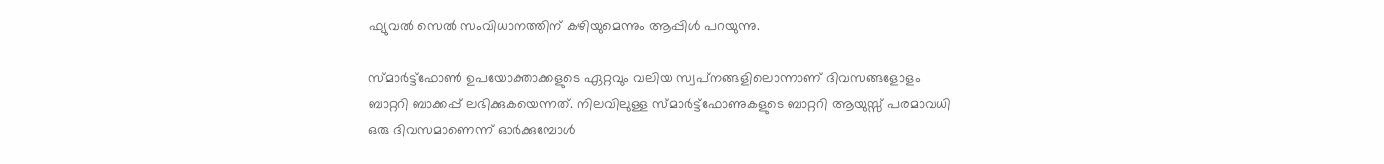ഫ്യുവല്‍ സെല്‍ സംവിധാനത്തിന് കഴിയുമെന്നും ആപ്പിള്‍ പറയുന്നു.

സ്മാര്‍ട്ട്‌ഫോണ്‍ ഉപയോക്താക്കളുടെ ഏറ്റവും വലിയ സ്വപ്‌നങ്ങളിലൊന്നാണ് ദിവസങ്ങളോളം ബാറ്ററി ബാക്കപ്പ് ലഭിക്കുകയെന്നത്. നിലവിലുള്ള സ്മാര്‍ട്ട്‌ഫോണുകളുടെ ബാറ്ററി ആയുസ്സ് പരമാവധി ഒരു ദിവസമാണെന്ന് ഓര്‍ക്കുമ്പോള്‍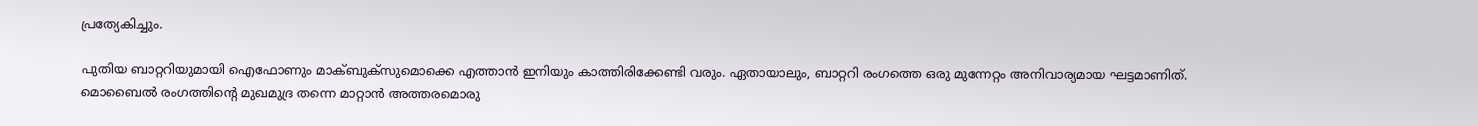പ്രത്യേകിച്ചും.

പുതിയ ബാറ്ററിയുമായി ഐഫോണും മാക്ബുക്‌സുമൊക്കെ എത്താന്‍ ഇനിയും കാത്തിരിക്കേണ്ടി വരും. ഏതായാലും, ബാറ്ററി രംഗത്തെ ഒരു മുന്നേറ്റം അനിവാര്യമായ ഘട്ടമാണിത്. മൊബൈല്‍ രംഗത്തിന്റെ മുഖമുദ്ര തന്നെ മാറ്റാന്‍ അത്തരമൊരു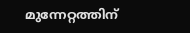മുന്നേറ്റത്തിന്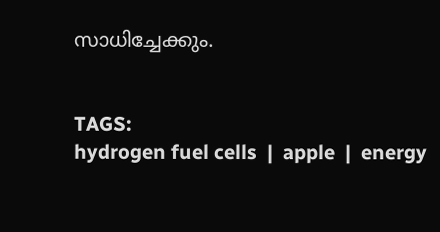സാധിച്ചേക്കും.


TAGS:
hydrogen fuel cells  |  apple  |  energy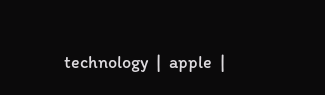technology  |  apple  |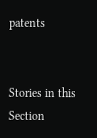patents


Stories in this Section